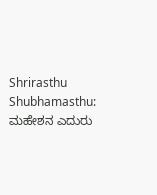Shrirasthu Shubhamasthu: ಮಹೇಶನ ಎದುರು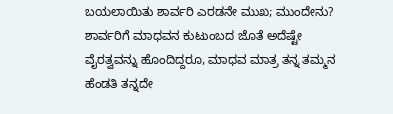ಬಯಲಾಯಿತು ಶಾರ್ವರಿ ಎರಡನೇ ಮುಖ; ಮುಂದೇನು?
ಶಾರ್ವರಿಗೆ ಮಾಧವನ ಕುಟುಂಬದ ಜೊತೆ ಅದೆಷ್ಟೇ ವೈರತ್ವವನ್ನು ಹೊಂದಿದ್ದರೂ, ಮಾಧವ ಮಾತ್ರ ತನ್ನ ತಮ್ಮನ ಹೆಂಡತಿ ತನ್ನದೇ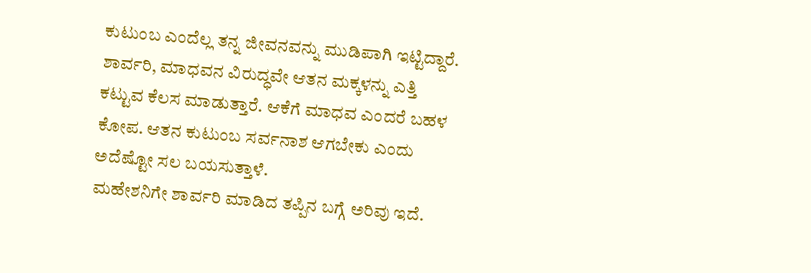ಕುಟುಂಬ ಎಂದೆಲ್ಲ ತನ್ನ ಜೀವನವನ್ನು ಮುಡಿಪಾಗಿ ಇಟ್ಟಿದ್ದಾರೆ. ಶಾರ್ವರಿ, ಮಾಧವನ ವಿರುದ್ಧವೇ ಆತನ ಮಕ್ಕಳನ್ನು ಎತ್ತಿ ಕಟ್ಟುವ ಕೆಲಸ ಮಾಡುತ್ತಾರೆ. ಆಕೆಗೆ ಮಾಧವ ಎಂದರೆ ಬಹಳ ಕೋಪ. ಆತನ ಕುಟುಂಬ ಸರ್ವನಾಶ ಆಗಬೇಕು ಎಂದು ಅದೆಷ್ಟೋ ಸಲ ಬಯಸುತ್ತಾಳೆ.
ಮಹೇಶನಿಗೇ ಶಾರ್ವರಿ ಮಾಡಿದ ತಪ್ಪಿನ ಬಗ್ಗೆ ಅರಿವು ಇದೆ.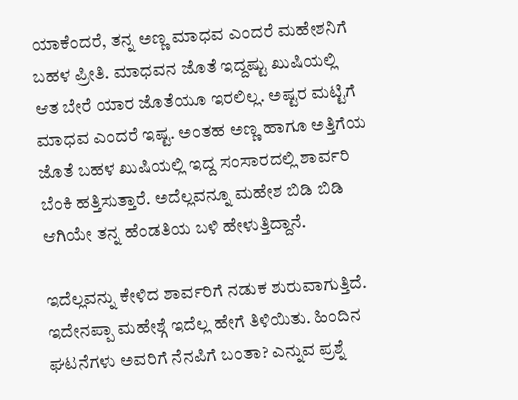ಯಾಕೆಂದರೆ, ತನ್ನ ಅಣ್ಣ ಮಾಧವ ಎಂದರೆ ಮಹೇಶನಿಗೆ ಬಹಳ ಪ್ರೀತಿ. ಮಾಧವನ ಜೊತೆ ಇದ್ದಷ್ಟು ಖುಷಿಯಲ್ಲಿ ಆತ ಬೇರೆ ಯಾರ ಜೊತೆಯೂ ಇರಲಿಲ್ಲ. ಅಷ್ಟರ ಮಟ್ಟಿಗೆ ಮಾಧವ ಎಂದರೆ ಇಷ್ಟ. ಅಂತಹ ಅಣ್ಣ ಹಾಗೂ ಅತ್ತಿಗೆಯ ಜೊತೆ ಬಹಳ ಖುಷಿಯಲ್ಲಿ ಇದ್ದ ಸಂಸಾರದಲ್ಲಿ ಶಾರ್ವರಿ ಬೆಂಕಿ ಹತ್ತಿಸುತ್ತಾರೆ. ಅದೆಲ್ಲವನ್ನೂ ಮಹೇಶ ಬಿಡಿ ಬಿಡಿ ಆಗಿಯೇ ತನ್ನ ಹೆಂಡತಿಯ ಬಳಿ ಹೇಳುತ್ತಿದ್ದಾನೆ.

ಇದೆಲ್ಲವನ್ನು ಕೇಳಿದ ಶಾರ್ವರಿಗೆ ನಡುಕ ಶುರುವಾಗುತ್ತಿದೆ. ಇದೇನಪ್ಪಾ ಮಹೇಶ್ಗೆ ಇದೆಲ್ಲ ಹೇಗೆ ತಿಳಿಯಿತು. ಹಿಂದಿನ ಘಟನೆಗಳು ಅವರಿಗೆ ನೆನಪಿಗೆ ಬಂತಾ? ಎನ್ನುವ ಪ್ರಶ್ನೆ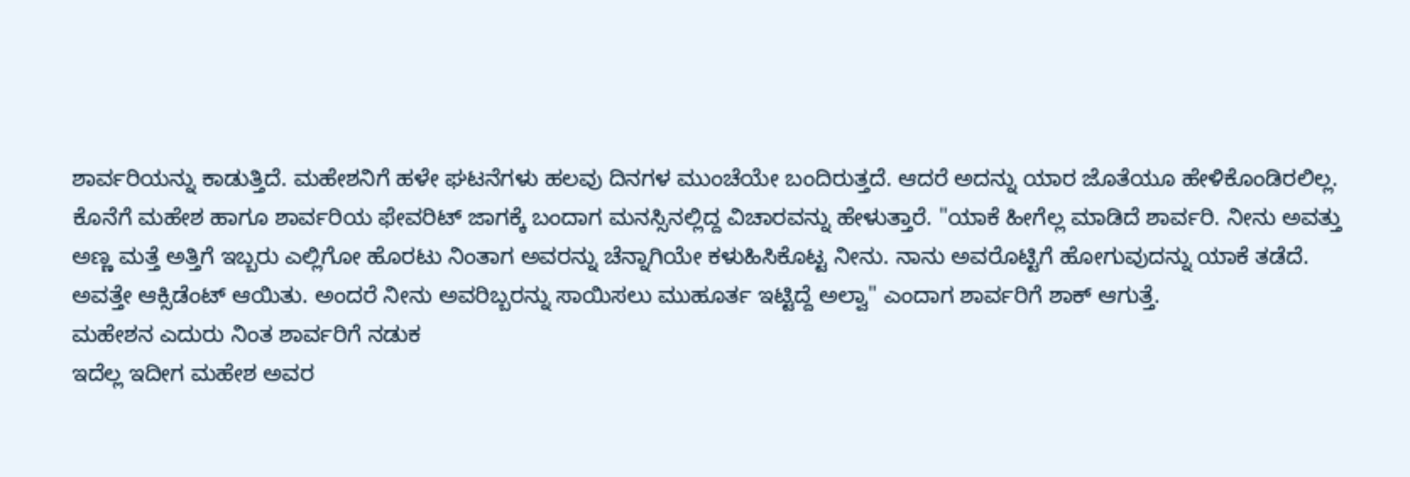ಶಾರ್ವರಿಯನ್ನು ಕಾಡುತ್ತಿದೆ. ಮಹೇಶನಿಗೆ ಹಳೇ ಘಟನೆಗಳು ಹಲವು ದಿನಗಳ ಮುಂಚೆಯೇ ಬಂದಿರುತ್ತದೆ. ಆದರೆ ಅದನ್ನು ಯಾರ ಜೊತೆಯೂ ಹೇಳಿಕೊಂಡಿರಲಿಲ್ಲ. ಕೊನೆಗೆ ಮಹೇಶ ಹಾಗೂ ಶಾರ್ವರಿಯ ಫೇವರಿಟ್ ಜಾಗಕ್ಕೆ ಬಂದಾಗ ಮನಸ್ಸಿನಲ್ಲಿದ್ದ ವಿಚಾರವನ್ನು ಹೇಳುತ್ತಾರೆ. "ಯಾಕೆ ಹೀಗೆಲ್ಲ ಮಾಡಿದೆ ಶಾರ್ವರಿ. ನೀನು ಅವತ್ತು ಅಣ್ಣ ಮತ್ತೆ ಅತ್ತಿಗೆ ಇಬ್ಬರು ಎಲ್ಲಿಗೋ ಹೊರಟು ನಿಂತಾಗ ಅವರನ್ನು ಚೆನ್ನಾಗಿಯೇ ಕಳುಹಿಸಿಕೊಟ್ಟ ನೀನು. ನಾನು ಅವರೊಟ್ಟಿಗೆ ಹೋಗುವುದನ್ನು ಯಾಕೆ ತಡೆದೆ. ಅವತ್ತೇ ಆಕ್ಸಿಡೆಂಟ್ ಆಯಿತು. ಅಂದರೆ ನೀನು ಅವರಿಬ್ಬರನ್ನು ಸಾಯಿಸಲು ಮುಹೂರ್ತ ಇಟ್ಟಿದ್ದೆ ಅಲ್ವಾ" ಎಂದಾಗ ಶಾರ್ವರಿಗೆ ಶಾಕ್ ಆಗುತ್ತೆ.
ಮಹೇಶನ ಎದುರು ನಿಂತ ಶಾರ್ವರಿಗೆ ನಡುಕ
ಇದೆಲ್ಲ ಇದೀಗ ಮಹೇಶ ಅವರ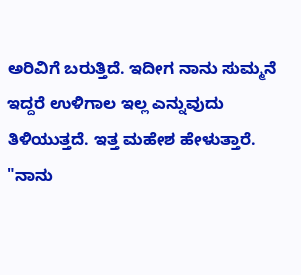ಅರಿವಿಗೆ ಬರುತ್ತಿದೆ. ಇದೀಗ ನಾನು ಸುಮ್ಮನೆ ಇದ್ದರೆ ಉಳಿಗಾಲ ಇಲ್ಲ ಎನ್ನುವುದು ತಿಳಿಯುತ್ತದೆ. ಇತ್ತ ಮಹೇಶ ಹೇಳುತ್ತಾರೆ. "ನಾನು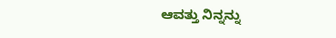ಆವತ್ತು ನಿನ್ನನ್ನು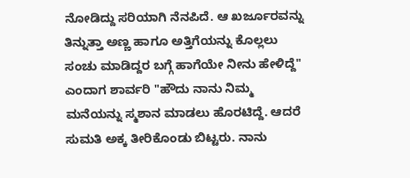ನೋಡಿದ್ದು ಸರಿಯಾಗಿ ನೆನಪಿದೆ. ಆ ಖರ್ಜೂರವನ್ನು ತಿನ್ನುತ್ತಾ ಅಣ್ಣ ಹಾಗೂ ಅತ್ತಿಗೆಯನ್ನು ಕೊಲ್ಲಲು ಸಂಚು ಮಾಡಿದ್ದರ ಬಗ್ಗೆ ಹಾಗೆಯೇ ನೀನು ಹೇಳಿದ್ದೆ" ಎಂದಾಗ ಶಾರ್ವರಿ "ಹೌದು ನಾನು ನಿಮ್ಮ ಮನೆಯನ್ನು ಸ್ಮಶಾನ ಮಾಡಲು ಹೊರಟಿದ್ದೆ. ಆದರೆ ಸುಮತಿ ಅಕ್ಕ ತೀರಿಕೊಂಡು ಬಿಟ್ಟರು. ನಾನು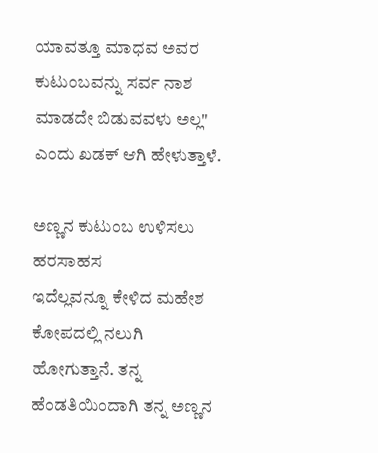ಯಾವತ್ತೂ ಮಾಧವ ಅವರ ಕುಟುಂಬವನ್ನು ಸರ್ವ ನಾಶ ಮಾಡದೇ ಬಿಡುವವಳು ಅಲ್ಲ" ಎಂದು ಖಡಕ್ ಆಗಿ ಹೇಳುತ್ತಾಳೆ.

ಅಣ್ಣನ ಕುಟುಂಬ ಉಳಿಸಲು ಹರಸಾಹಸ
ಇದೆಲ್ಲವನ್ನೂ ಕೇಳಿದ ಮಹೇಶ ಕೋಪದಲ್ಲಿ ನಲುಗಿ ಹೋಗುತ್ತಾನೆ. ತನ್ನ ಹೆಂಡತಿಯಿಂದಾಗಿ ತನ್ನ ಅಣ್ಣನ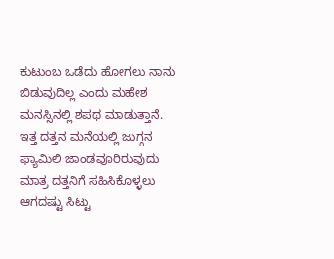ಕುಟುಂಬ ಒಡೆದು ಹೋಗಲು ನಾನು ಬಿಡುವುದಿಲ್ಲ ಎಂದು ಮಹೇಶ ಮನಸ್ಸಿನಲ್ಲಿ ಶಪಥ ಮಾಡುತ್ತಾನೆ. ಇತ್ತ ದತ್ತನ ಮನೆಯಲ್ಲಿ ಜುಗ್ಗನ ಫ್ಯಾಮಿಲಿ ಜಾಂಡವೂರಿರುವುದು ಮಾತ್ರ ದತ್ತನಿಗೆ ಸಹಿಸಿಕೊಳ್ಳಲು ಆಗದಷ್ಟು ಸಿಟ್ಟು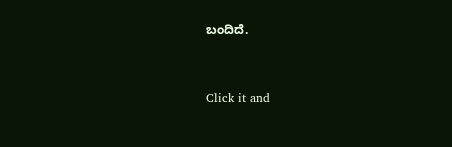ಬಂದಿದೆ.


Click it and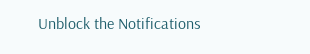Unblock the Notifications